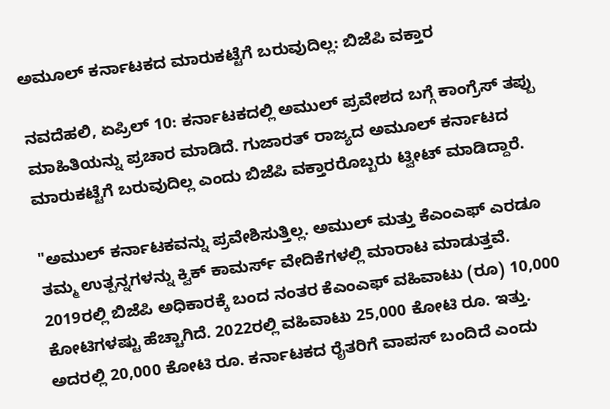ಅಮೂಲ್‌ ಕರ್ನಾಟಕದ ಮಾರುಕಟ್ಟೆಗೆ ಬರುವುದಿಲ್ಲ: ಬಿಜೆಪಿ ವಕ್ತಾರ

ನವದೆಹಲಿ, ಏಪ್ರಿಲ್‌ 10: ಕರ್ನಾಟಕದಲ್ಲಿ ಅಮುಲ್ ಪ್ರವೇಶದ ಬಗ್ಗೆ ಕಾಂಗ್ರೆಸ್ ತಪ್ಪು ಮಾಹಿತಿಯನ್ನು ಪ್ರಚಾರ ಮಾಡಿದೆ. ಗುಜಾರತ್‌ ರಾಜ್ಯದ ಅಮೂಲ್‌ ಕರ್ನಾಟದ ಮಾರುಕಟ್ಟೆಗೆ ಬರುವುದಿಲ್ಲ ಎಂದು ಬಿಜೆಪಿ ವಕ್ತಾರರೊಬ್ಬರು ಟ್ವೀಟ್‌ ಮಾಡಿದ್ದಾರೆ.

"ಅಮುಲ್ ಕರ್ನಾಟಕವನ್ನು ಪ್ರವೇಶಿಸುತ್ತಿಲ್ಲ. ಅಮುಲ್ ಮತ್ತು ಕೆಎಂಎಫ್ ಎರಡೂ ತಮ್ಮ ಉತ್ಪನ್ನಗಳನ್ನು ಕ್ವಿಕ್‌ ಕಾಮರ್ಸ್‌ ವೇದಿಕೆಗಳಲ್ಲಿ ಮಾರಾಟ ಮಾಡುತ್ತವೆ. 2019ರಲ್ಲಿ ಬಿಜೆಪಿ ಅಧಿಕಾರಕ್ಕೆ ಬಂದ ನಂತರ ಕೆಎಂಎಫ್ ವಹಿವಾಟು (ರೂ) 10,000 ಕೋಟಿಗಳಷ್ಟು ಹೆಚ್ಚಾಗಿದೆ. 2022ರಲ್ಲಿ ವಹಿವಾಟು 25,000 ಕೋಟಿ ರೂ. ಇತ್ತು. ಅದರಲ್ಲಿ 20,000 ಕೋಟಿ ರೂ. ಕರ್ನಾಟಕದ ರೈತರಿಗೆ ವಾಪಸ್ ಬಂದಿದೆ ಎಂದು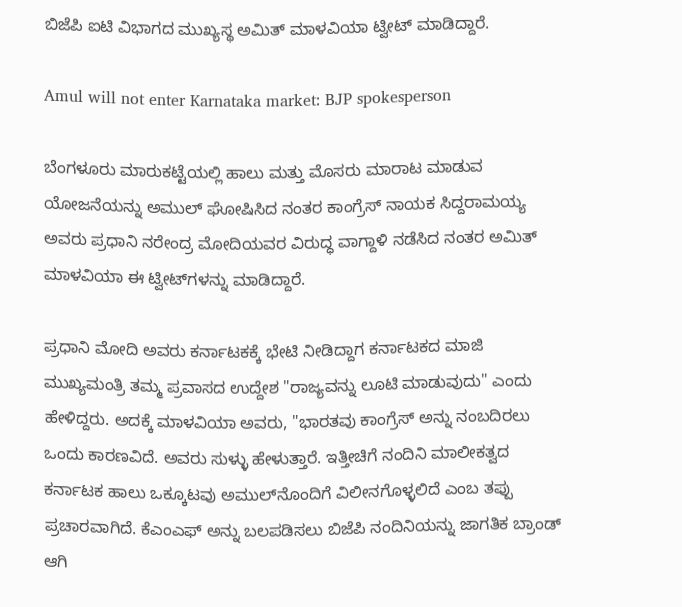ಬಿಜೆಪಿ ಐಟಿ ವಿಭಾಗದ ಮುಖ್ಯಸ್ಥ ಅಮಿತ್ ಮಾಳವಿಯಾ ಟ್ವೀಟ್ ಮಾಡಿದ್ದಾರೆ.

Amul will not enter Karnataka market: BJP spokesperson

ಬೆಂಗಳೂರು ಮಾರುಕಟ್ಟೆಯಲ್ಲಿ ಹಾಲು ಮತ್ತು ಮೊಸರು ಮಾರಾಟ ಮಾಡುವ ಯೋಜನೆಯನ್ನು ಅಮುಲ್ ಘೋಷಿಸಿದ ನಂತರ ಕಾಂಗ್ರೆಸ್ ನಾಯಕ ಸಿದ್ದರಾಮಯ್ಯ ಅವರು ಪ್ರಧಾನಿ ನರೇಂದ್ರ ಮೋದಿಯವರ ವಿರುದ್ಧ ವಾಗ್ದಾಳಿ ನಡೆಸಿದ ನಂತರ ಅಮಿತ್ ಮಾಳವಿಯಾ ಈ ಟ್ವೀಟ್‌ಗಳನ್ನು ಮಾಡಿದ್ದಾರೆ.

ಪ್ರಧಾನಿ ಮೋದಿ ಅವರು ಕರ್ನಾಟಕಕ್ಕೆ ಭೇಟಿ ನೀಡಿದ್ದಾಗ ಕರ್ನಾಟಕದ ಮಾಜಿ ಮುಖ್ಯಮಂತ್ರಿ ತಮ್ಮ ಪ್ರವಾಸದ ಉದ್ದೇಶ "ರಾಜ್ಯವನ್ನು ಲೂಟಿ ಮಾಡುವುದು" ಎಂದು ಹೇಳಿದ್ದರು. ಅದಕ್ಕೆ ಮಾಳವಿಯಾ ಅವರು, "ಭಾರತವು ಕಾಂಗ್ರೆಸ್ ಅನ್ನು ನಂಬದಿರಲು ಒಂದು ಕಾರಣವಿದೆ. ಅವರು ಸುಳ್ಳು ಹೇಳುತ್ತಾರೆ. ಇತ್ತೀಚಿಗೆ ನಂದಿನಿ ಮಾಲೀಕತ್ವದ ಕರ್ನಾಟಕ ಹಾಲು ಒಕ್ಕೂಟವು ಅಮುಲ್‌ನೊಂದಿಗೆ ವಿಲೀನಗೊಳ್ಳಲಿದೆ ಎಂಬ ತಪ್ಪು ಪ್ರಚಾರವಾಗಿದೆ. ಕೆಎಂಎಫ್ ಅನ್ನು ಬಲಪಡಿಸಲು ಬಿಜೆಪಿ ನಂದಿನಿಯನ್ನು ಜಾಗತಿಕ ಬ್ರಾಂಡ್ ಆಗಿ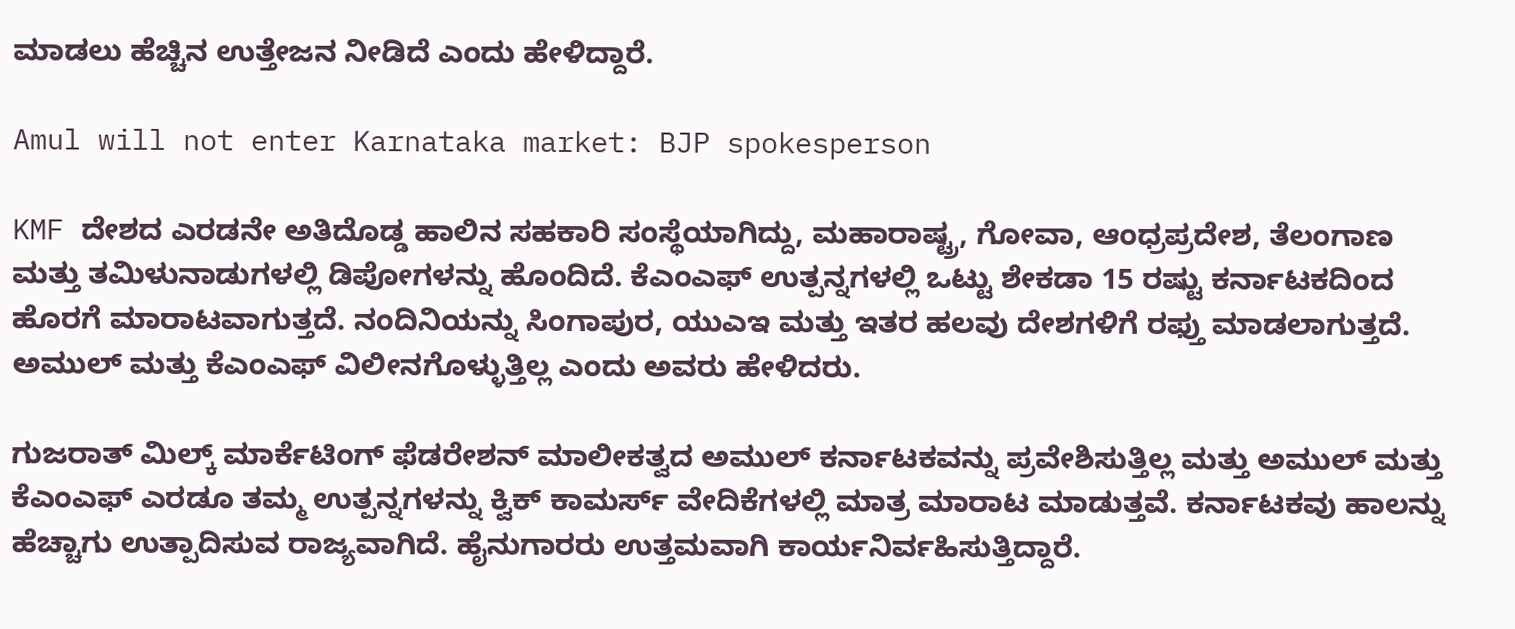ಮಾಡಲು ಹೆಚ್ಚಿನ ಉತ್ತೇಜನ ನೀಡಿದೆ ಎಂದು ಹೇಳಿದ್ದಾರೆ.

Amul will not enter Karnataka market: BJP spokesperson

KMF ದೇಶದ ಎರಡನೇ ಅತಿದೊಡ್ಡ ಹಾಲಿನ ಸಹಕಾರಿ ಸಂಸ್ಥೆಯಾಗಿದ್ದು, ಮಹಾರಾಷ್ಟ್ರ, ಗೋವಾ, ಆಂಧ್ರಪ್ರದೇಶ, ತೆಲಂಗಾಣ ಮತ್ತು ತಮಿಳುನಾಡುಗಳಲ್ಲಿ ಡಿಪೋಗಳನ್ನು ಹೊಂದಿದೆ. ಕೆಎಂಎಫ್‌ ಉತ್ಪನ್ನಗಳಲ್ಲಿ ಒಟ್ಟು ಶೇಕಡಾ 15 ರಷ್ಟು ಕರ್ನಾಟಕದಿಂದ ಹೊರಗೆ ಮಾರಾಟವಾಗುತ್ತದೆ. ನಂದಿನಿಯನ್ನು ಸಿಂಗಾಪುರ, ಯುಎಇ ಮತ್ತು ಇತರ ಹಲವು ದೇಶಗಳಿಗೆ ರಫ್ತು ಮಾಡಲಾಗುತ್ತದೆ. ಅಮುಲ್ ಮತ್ತು ಕೆಎಂಎಫ್ ವಿಲೀನಗೊಳ್ಳುತ್ತಿಲ್ಲ ಎಂದು ಅವರು ಹೇಳಿದರು.

ಗುಜರಾತ್ ಮಿಲ್ಕ್ ಮಾರ್ಕೆಟಿಂಗ್ ಫೆಡರೇಶನ್ ಮಾಲೀಕತ್ವದ ಅಮುಲ್ ಕರ್ನಾಟಕವನ್ನು ಪ್ರವೇಶಿಸುತ್ತಿಲ್ಲ ಮತ್ತು ಅಮುಲ್ ಮತ್ತು ಕೆಎಂಎಫ್ ಎರಡೂ ತಮ್ಮ ಉತ್ಪನ್ನಗಳನ್ನು ಕ್ವಿಕ್‌ ಕಾಮರ್ಸ್‌ ವೇದಿಕೆಗಳಲ್ಲಿ ಮಾತ್ರ ಮಾರಾಟ ಮಾಡುತ್ತವೆ. ಕರ್ನಾಟಕವು ಹಾಲನ್ನು ಹೆಚ್ಚಾಗು ಉತ್ಪಾದಿಸುವ ರಾಜ್ಯವಾಗಿದೆ. ಹೈನುಗಾರರು ಉತ್ತಮವಾಗಿ ಕಾರ್ಯನಿರ್ವಹಿಸುತ್ತಿದ್ದಾರೆ.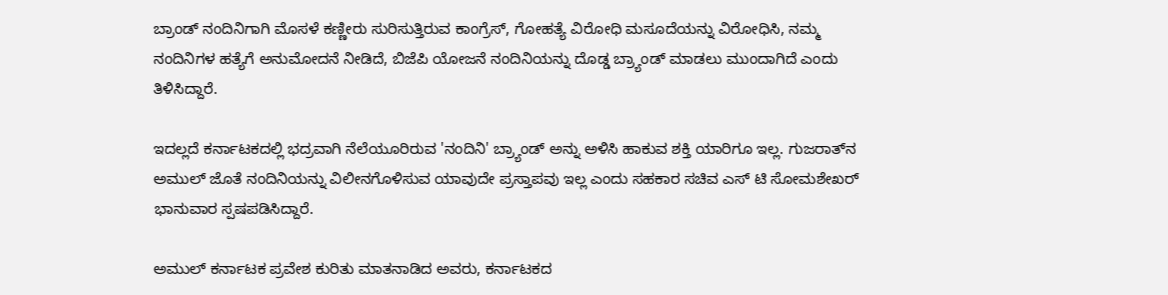ಬ್ರಾಂಡ್ ನಂದಿನಿಗಾಗಿ ಮೊಸಳೆ ಕಣ್ಣೀರು ಸುರಿಸುತ್ತಿರುವ ಕಾಂಗ್ರೆಸ್, ಗೋಹತ್ಯೆ ವಿರೋಧಿ ಮಸೂದೆಯನ್ನು ವಿರೋಧಿಸಿ, ನಮ್ಮ ನಂದಿನಿಗಳ ಹತ್ಯೆಗೆ ಅನುಮೋದನೆ ನೀಡಿದೆ, ಬಿಜೆಪಿ ಯೋಜನೆ ನಂದಿನಿಯನ್ನು ದೊಡ್ಡ ಬ್ರ್ಯಾಂಡ್ ಮಾಡಲು ಮುಂದಾಗಿದೆ ಎಂದು ತಿಳಿಸಿದ್ದಾರೆ.

ಇದಲ್ಲದೆ ಕರ್ನಾಟಕದಲ್ಲಿ ಭದ್ರವಾಗಿ ನೆಲೆಯೂರಿರುವ 'ನಂದಿನಿ' ಬ್ರ್ಯಾಂಡ್ ಅನ್ನು ಅಳಿಸಿ ಹಾಕುವ ಶಕ್ತಿ ಯಾರಿಗೂ ಇಲ್ಲ. ಗುಜರಾತ್‌ನ ಅಮುಲ್ ಜೊತೆ ನಂದಿನಿಯನ್ನು ವಿಲೀನಗೊಳಿಸುವ ಯಾವುದೇ ಪ್ರಸ್ತಾಪವು ಇಲ್ಲ ಎಂದು ಸಹಕಾರ ಸಚಿವ ಎಸ್ ಟಿ ಸೋಮಶೇಖರ್ ಭಾನುವಾರ ಸ್ಪಷಪಡಿಸಿದ್ದಾರೆ.

ಅಮುಲ್ ಕರ್ನಾಟಕ ಪ್ರವೇಶ ಕುರಿತು ಮಾತನಾಡಿದ ಅವರು, ಕರ್ನಾಟಕದ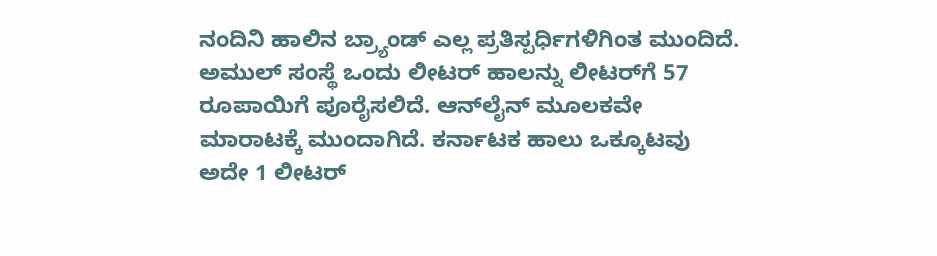ನಂದಿನಿ ಹಾಲಿನ ಬ್ರ್ಯಾಂಡ್ ಎಲ್ಲ ಪ್ರತಿಸ್ಪರ್ಧಿಗಳಿಗಿಂತ ಮುಂದಿದೆ. ಅಮುಲ್ ಸಂಸ್ಥೆ ಒಂದು ಲೀಟರ್ ಹಾಲನ್ನು ಲೀಟರ್‌ಗೆ 57 ರೂಪಾಯಿಗೆ ಪೂರೈಸಲಿದೆ. ಆನ್‌ಲೈನ್ ಮೂಲಕವೇ ಮಾರಾಟಕ್ಕೆ ಮುಂದಾಗಿದೆ. ಕರ್ನಾಟಕ ಹಾಲು ಒಕ್ಕೂಟವು ಅದೇ 1 ಲೀಟರ್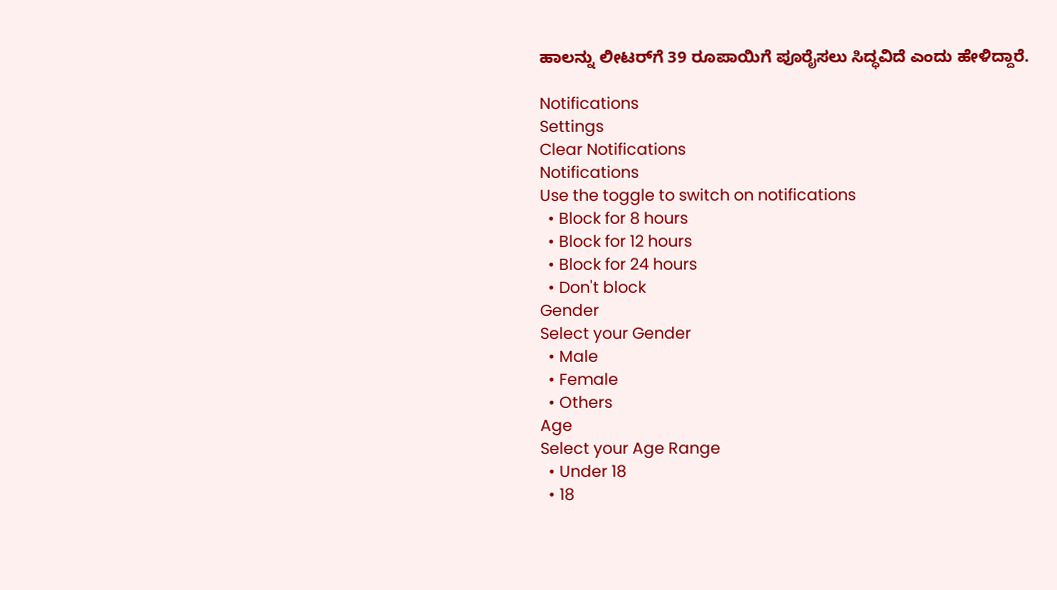ಹಾಲನ್ನು ಲೀಟರ್‌ಗೆ 39 ರೂಪಾಯಿಗೆ ಪೂರೈಸಲು ಸಿದ್ಧವಿದೆ ಎಂದು ಹೇಳಿದ್ದಾರೆ.

Notifications
Settings
Clear Notifications
Notifications
Use the toggle to switch on notifications
  • Block for 8 hours
  • Block for 12 hours
  • Block for 24 hours
  • Don't block
Gender
Select your Gender
  • Male
  • Female
  • Others
Age
Select your Age Range
  • Under 18
  • 18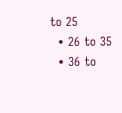to 25
  • 26 to 35
  • 36 to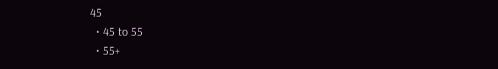45
  • 45 to 55
  • 55+